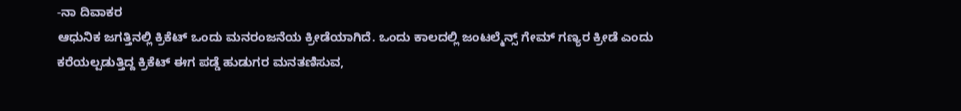-ನಾ ದಿವಾಕರ
ಆಧುನಿಕ ಜಗತ್ತಿನಲ್ಲಿ ಕ್ರಿಕೆಟ್ ಒಂದು ಮನರಂಜನೆಯ ಕ್ರೀಡೆಯಾಗಿದೆ. ಒಂದು ಕಾಲದಲ್ಲಿ ಜಂಟಲ್ಮೆನ್ಸ್ ಗೇಮ್ ಗಣ್ಯರ ಕ್ರೀಡೆ ಎಂದು ಕರೆಯಲ್ಪಡುತ್ತಿದ್ದ ಕ್ರಿಕೆಟ್ ಈಗ ಪಡ್ಡೆ ಹುಡುಗರ ಮನತಣಿಸುವ,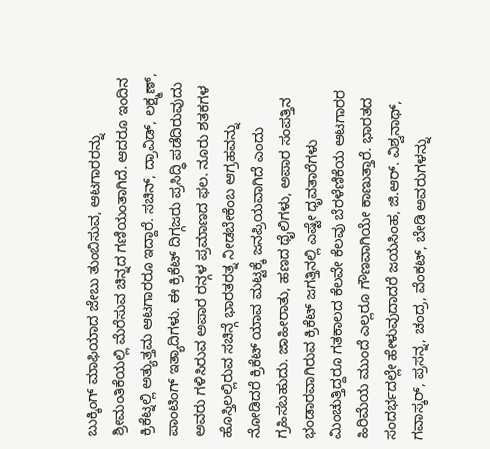ಬುಕ್ಕಿಂಗ್ ಮಾಫಿಯಾದ ಜೇಬು ತುಂಬಿಸುವ, ಆಟಗಾರರನ್ನು ಶ್ರೀಮಂತಿಕೆಯಲ್ಲಿ ಮೆರೆಸುವ ಚಿನ್ನದ ಗಣಿಯಂತಾಗಿದೆ. ಆದರೂ ಇಂದಿನ ಕ್ರಿಕೆಟ್ನಲ್ಲಿ ಅತ್ಯುತ್ತಮ ಆಟಗಾರರೂ ಇದ್ದಾರೆ. ಸಚಿನ್, ದ್ರಾವಿಡ್, ಲಕ್ಷ್ಮಣ್, ಪಾಂಟಿಂಗ್ ಇತ್ಯಾದಿಗಳು. ಈ ಕ್ರಿಕೆಟ್ ದಿಗ್ಗಜರು ಪ್ರಸಿದ್ಧಿ ಪಡೆದಿರುವುದು ಅವರು ಗಳಿಸಿರುವ ಅಪಾರ ರನ್ಗಳ ಪ್ರಮಾಣದ ಫಲ. ನೂರು ಶತಕಗಳ ಹೊಸ್ತಿಲಲ್ಲಿರುವ ಸಚಿನ್ಗೆ ಭಾರತರತ್ನ ನೀಡಬೇಕೆಂಬ ಆಗ್ರಹವನ್ನು ನೋಡಿದರೆ ಕ್ರಿಕೆಟ್ ಯಾವ ಮಟ್ಟಕ್ಕೆ ಜನಪ್ರಿಯವಾಗಿದೆ ಎಂದು ಗ್ರಹಿಸಬಹುದು. ಜಾಹೀರಾತು, ಹಣದ ಥೈಲಿಗಳು, ಅಪಾರ ಸಂಪತ್ತಿನ ಭಂಡಾರವಾಗಿರುವ ಕ್ರಿಕೆಟ್ ಜಗತ್ತಿನಲ್ಲಿ ಎಷ್ಟೇ ಧೃವತಾರೆಗಳು ಮಿಂಚುತ್ತಿದ್ದರೂ ಗತಕಾಲದ ಕೆಲವೇ ಕೆಲವು ಬೆರಳೆಣಿಕೆಯ ಆಟಗಾರರ ಹಿರಿಮೆಯ ಮುಂದೆ ಎಲ್ಲರೂ ಗೌಣವಾಗಿಯೇ ಕಾಣುತ್ತಾರೆ. ಭಾರತದ ಸಂದರ್ಭದಲ್ಲೇ ಹೇಳುವುದಾದರೆ ಜಯಸಿಂಹ, ಜಿ.ಆರ್. ವಿಶ್ವನಾಥ್, ಗವಾಸ್ಕರ್, ಪ್ರಸನ್ನ, ಚಂದ್ರ, ವೆಂಕಟ್, ಬೇಡಿ ಅವರುಗಳನ್ನು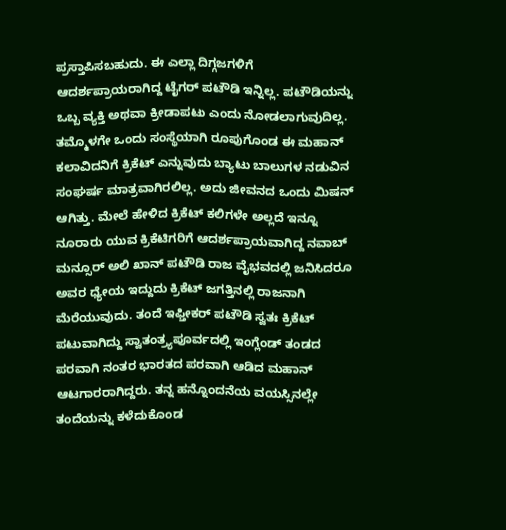ಪ್ರಸ್ತಾಪಿಸಬಹುದು. ಈ ಎಲ್ಲಾ ದಿಗ್ಗಜಗಳಿಗೆ ಆದರ್ಶಪ್ರಾಯರಾಗಿದ್ದ ಟೈಗರ್ ಪಟೌಡಿ ಇನ್ನಿಲ್ಲ. ಪಟೌಡಿಯನ್ನು ಒಬ್ಬ ವ್ಯಕ್ತಿ ಅಥವಾ ಕ್ರೀಡಾಪಟು ಎಂದು ನೋಡಲಾಗುವುದಿಲ್ಲ. ತಮ್ಮೊಳಗೇ ಒಂದು ಸಂಸ್ಥೆಯಾಗಿ ರೂಪುಗೊಂಡ ಈ ಮಹಾನ್ ಕಲಾವಿದನಿಗೆ ಕ್ರಿಕೆಟ್ ಎನ್ನುವುದು ಬ್ಯಾಟು ಬಾಲುಗಳ ನಡುವಿನ ಸಂಘರ್ಷ ಮಾತ್ರವಾಗಿರಲಿಲ್ಲ. ಅದು ಜೀವನದ ಒಂದು ಮಿಷನ್ ಆಗಿತ್ತು. ಮೇಲೆ ಹೇಳಿದ ಕ್ರಿಕೆಟ್ ಕಲಿಗಳೇ ಅಲ್ಲದೆ ಇನ್ನೂ ನೂರಾರು ಯುವ ಕ್ರಿಕೆಟಿಗರಿಗೆ ಆದರ್ಶಪ್ರಾಯವಾಗಿದ್ದ ನವಾಬ್ ಮನ್ಸೂರ್ ಅಲಿ ಖಾನ್ ಪಟೌಡಿ ರಾಜ ವೈಭವದಲ್ಲಿ ಜನಿಸಿದರೂ ಅವರ ಧ್ಯೇಯ ಇದ್ದುದು ಕ್ರಿಕೆಟ್ ಜಗತ್ತಿನಲ್ಲಿ ರಾಜನಾಗಿ ಮೆರೆಯುವುದು. ತಂದೆ ಇಫ್ತೀಕರ್ ಪಟೌಡಿ ಸ್ವತಃ ಕ್ರಿಕೆಟ್ ಪಟುವಾಗಿದ್ದು ಸ್ವಾತಂತ್ರ್ಯಪೂರ್ವದಲ್ಲಿ ಇಂಗ್ಲೆಂಡ್ ತಂಡದ ಪರವಾಗಿ ನಂತರ ಭಾರತದ ಪರವಾಗಿ ಆಡಿದ ಮಹಾನ್ ಆಟಗಾರರಾಗಿದ್ದರು. ತನ್ನ ಹನ್ನೊಂದನೆಯ ವಯಸ್ಸಿನಲ್ಲೇ ತಂದೆಯನ್ನು ಕಳೆದುಕೊಂಡ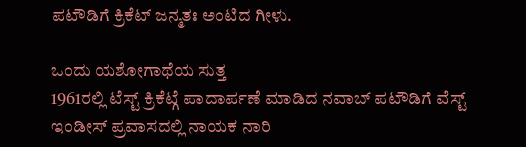ಪಟೌಡಿಗೆ ಕ್ರಿಕೆಟ್ ಜನ್ಮತಃ ಅಂಟಿದ ಗೀಳು.

ಒಂದು ಯಶೋಗಾಥೆಯ ಸುತ್ತ
1961ರಲ್ಲಿ ಟೆಸ್ಟ್ ಕ್ರಿಕೆಟ್ಗೆ ಪಾದಾರ್ಪಣೆ ಮಾಡಿದ ನವಾಬ್ ಪಟೌಡಿಗೆ ವೆಸ್ಟ್ ಇಂಡೀಸ್ ಪ್ರವಾಸದಲ್ಲಿ ನಾಯಕ ನಾರಿ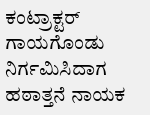ಕಂಟ್ರಾಕ್ಟರ್ ಗಾಯಗೊಂಡು ನಿರ್ಗಮಿಸಿದಾಗ ಹಠಾತ್ತನೆ ನಾಯಕ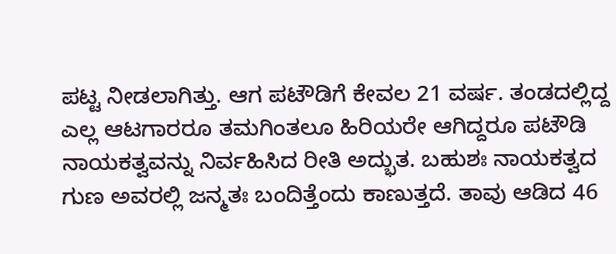ಪಟ್ಟ ನೀಡಲಾಗಿತ್ತು. ಆಗ ಪಟೌಡಿಗೆ ಕೇವಲ 21 ವರ್ಷ. ತಂಡದಲ್ಲಿದ್ದ ಎಲ್ಲ ಆಟಗಾರರೂ ತಮಗಿಂತಲೂ ಹಿರಿಯರೇ ಆಗಿದ್ದರೂ ಪಟೌಡಿ ನಾಯಕತ್ವವನ್ನು ನಿರ್ವಹಿಸಿದ ರೀತಿ ಅದ್ಭುತ. ಬಹುಶಃ ನಾಯಕತ್ವದ ಗುಣ ಅವರಲ್ಲಿ ಜನ್ಮತಃ ಬಂದಿತ್ತೆಂದು ಕಾಣುತ್ತದೆ. ತಾವು ಆಡಿದ 46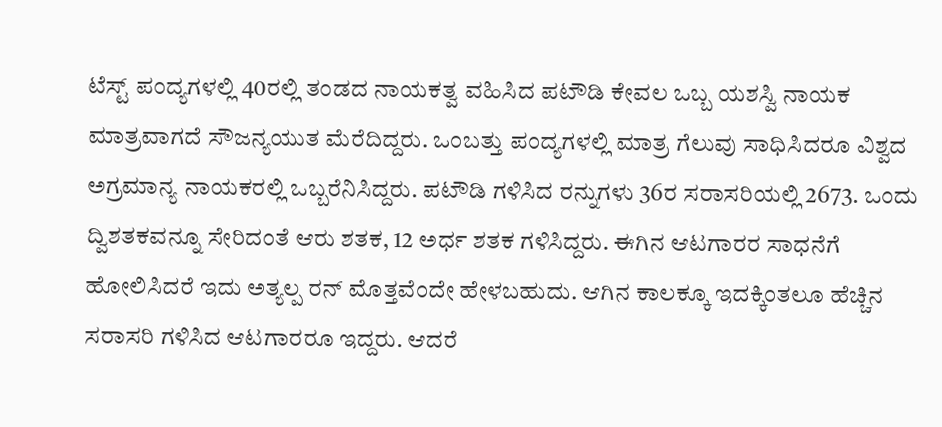ಟೆಸ್ಟ್ ಪಂದ್ಯಗಳಲ್ಲಿ 40ರಲ್ಲಿ ತಂಡದ ನಾಯಕತ್ವ ವಹಿಸಿದ ಪಟೌಡಿ ಕೇವಲ ಒಬ್ಬ ಯಶಸ್ವಿ ನಾಯಕ ಮಾತ್ರವಾಗದೆ ಸೌಜನ್ಯಯುತ ಮೆರೆದಿದ್ದರು. ಒಂಬತ್ತು ಪಂದ್ಯಗಳಲ್ಲಿ ಮಾತ್ರ ಗೆಲುವು ಸಾಧಿಸಿದರೂ ವಿಶ್ವದ ಅಗ್ರಮಾನ್ಯ ನಾಯಕರಲ್ಲಿ ಒಬ್ಬರೆನಿಸಿದ್ದರು. ಪಟೌಡಿ ಗಳಿಸಿದ ರನ್ನುಗಳು 36ರ ಸರಾಸರಿಯಲ್ಲಿ 2673. ಒಂದು ದ್ವಿಶತಕವನ್ನೂ ಸೇರಿದಂತೆ ಆರು ಶತಕ, 12 ಅರ್ಧ ಶತಕ ಗಳಿಸಿದ್ದರು. ಈಗಿನ ಆಟಗಾರರ ಸಾಧನೆಗೆ ಹೋಲಿಸಿದರೆ ಇದು ಅತ್ಯಲ್ಪ ರನ್ ಮೊತ್ತವೆಂದೇ ಹೇಳಬಹುದು. ಆಗಿನ ಕಾಲಕ್ಕೂ ಇದಕ್ಕಿಂತಲೂ ಹೆಚ್ಚಿನ ಸರಾಸರಿ ಗಳಿಸಿದ ಆಟಗಾರರೂ ಇದ್ದರು. ಆದರೆ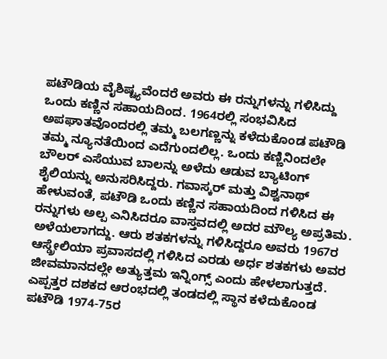ಪಟೌಡಿಯ ವೈಶಿಷ್ಟ್ಯವೆಂದರೆ ಅವರು ಈ ರನ್ನುಗಳನ್ನು ಗಳಿಸಿದ್ದು ಒಂದು ಕಣ್ಣಿನ ಸಹಾಯದಿಂದ. 1964ರಲ್ಲಿ ಸಂಭವಿಸಿದ ಅಪಘಾತವೊಂದರಲ್ಲಿ ತಮ್ಮ ಬಲಗಣ್ಣನ್ನು ಕಳೆದುಕೊಂಡ ಪಟೌಡಿ ತಮ್ಮ ನ್ಯೂನತೆಯಿಂದ ಎದೆಗುಂದಲಿಲ್ಲ. ಒಂದು ಕಣ್ಣಿನಿಂದಲೇ ಬೌಲರ್ ಎಸೆಯುವ ಬಾಲನ್ನು ಅಳೆದು ಆಡುವ ಬ್ಯಾಟಿಂಗ್ ಶೈಲಿಯನ್ನು ಅನುಸರಿಸಿದ್ದರು. ಗವಾಸ್ಕರ್ ಮತ್ತು ವಿಶ್ವನಾಥ್ ಹೇಳುವಂತೆ, ಪಟೌಡಿ ಒಂದು ಕಣ್ಣಿನ ಸಹಾಯದಿಂದ ಗಳಿಸಿದ ಈ ರನ್ನುಗಳು ಅಲ್ಪ ಎನಿಸಿದರೂ ವಾಸ್ತವದಲ್ಲಿ ಅದರ ಮೌಲ್ಯ ಅಪ್ರತಿಮ. ಅಳೆಯಲಾಗದ್ದು. ಆರು ಶತಕಗಳನ್ನು ಗಳಿಸಿದ್ದರೂ ಅವರು 1967ರ ಆಸ್ಡ್ರೇಲಿಯಾ ಪ್ರವಾಸದಲ್ಲಿ ಗಳಿಸಿದ ಎರಡು ಅರ್ಧ ಶತಕಗಳು ಅವರ ಜೀವಮಾನದಲ್ಲೇ ಅತ್ಯುತ್ತಮ ಇನ್ನಿಂಗ್ಸ್ ಎಂದು ಹೇಳಲಾಗುತ್ತದೆ. ಎಪ್ಪತ್ತರ ದಶಕದ ಆರಂಭದಲ್ಲಿ ತಂಡದಲ್ಲಿ ಸ್ಥಾನ ಕಳೆದುಕೊಂಡ ಪಟೌಡಿ 1974-75ರ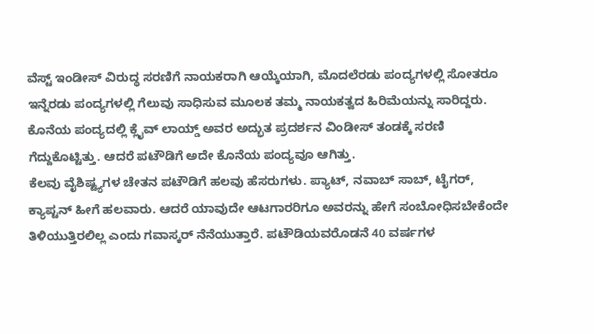ವೆಸ್ಟ್ ಇಂಡೀಸ್ ವಿರುದ್ಧ ಸರಣಿಗೆ ನಾಯಕರಾಗಿ ಆಯ್ಕೆಯಾಗಿ, ಮೊದಲೆರಡು ಪಂದ್ಯಗಳಲ್ಲಿ ಸೋತರೂ ಇನ್ನೆರಡು ಪಂದ್ಯಗಳಲ್ಲಿ ಗೆಲುವು ಸಾಧಿಸುವ ಮೂಲಕ ತಮ್ಮ ನಾಯಕತ್ವದ ಹಿರಿಮೆಯನ್ನು ಸಾರಿದ್ದರು. ಕೊನೆಯ ಪಂದ್ಯದಲ್ಲಿ ಕ್ಲೈವ್ ಲಾಯ್ಡ್ ಅವರ ಅದ್ಭುತ ಪ್ರದರ್ಶನ ವಿಂಡೀಸ್ ತಂಡಕ್ಕೆ ಸರಣಿ ಗೆದ್ದುಕೊಟ್ಟಿತ್ತು. ಆದರೆ ಪಟೌಡಿಗೆ ಅದೇ ಕೊನೆಯ ಪಂದ್ಯವೂ ಆಗಿತ್ತು.
ಕೆಲವು ವೈಶಿಷ್ಟ್ಯಗಳ ಚೇತನ ಪಟೌಡಿಗೆ ಹಲವು ಹೆಸರುಗಳು. ಪ್ಯಾಟ್, ನವಾಬ್ ಸಾಬ್, ಟೈಗರ್, ಕ್ಯಾಪ್ಟನ್ ಹೀಗೆ ಹಲವಾರು. ಆದರೆ ಯಾವುದೇ ಆಟಗಾರರಿಗೂ ಅವರನ್ನು ಹೇಗೆ ಸಂಬೋಧಿಸಬೇಕೆಂದೇ ತಿಳಿಯುತ್ತಿರಲಿಲ್ಲ ಎಂದು ಗವಾಸ್ಕರ್ ನೆನೆಯುತ್ತಾರೆ. ಪಟೌಡಿಯವರೊಡನೆ 40 ವರ್ಷಗಳ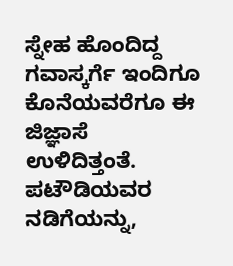ಸ್ನೇಹ ಹೊಂದಿದ್ದ ಗವಾಸ್ಕರ್ಗೆ ಇಂದಿಗೂ ಕೊನೆಯವರೆಗೂ ಈ ಜಿಜ್ಞಾಸೆ ಉಳಿದಿತ್ತಂತೆ. ಪಟೌಡಿಯವರ ನಡಿಗೆಯನ್ನು,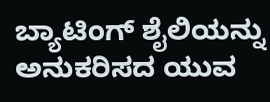ಬ್ಯಾಟಿಂಗ್ ಶೈಲಿಯನ್ನು ಅನುಕರಿಸದ ಯುವ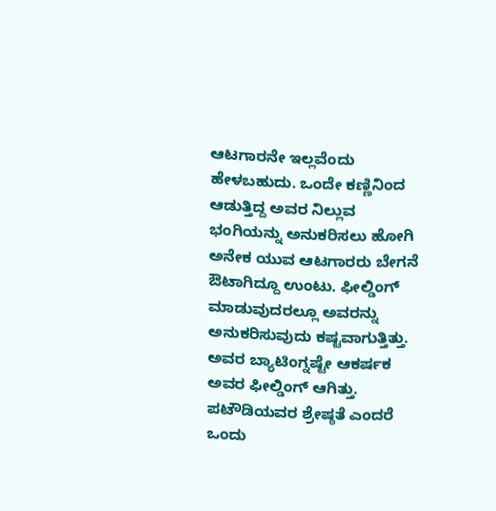ಆಟಗಾರನೇ ಇಲ್ಲವೆಂದು ಹೇಳಬಹುದು. ಒಂದೇ ಕಣ್ಣಿನಿಂದ ಆಡುತ್ತಿದ್ದ ಅವರ ನಿಲ್ಲುವ ಭಂಗಿಯನ್ನು ಅನುಕರಿಸಲು ಹೋಗಿ ಅನೇಕ ಯುವ ಆಟಗಾರರು ಬೇಗನೆ ಔಟಾಗಿದ್ದೂ ಉಂಟು. ಫೀಲ್ಡಿಂಗ್ ಮಾಡುವುದರಲ್ಲೂ ಅವರನ್ನು ಅನುಕರಿಸುವುದು ಕಷ್ಟವಾಗುತ್ತಿತ್ತು. ಅವರ ಬ್ಯಾಟಿಂಗ್ನಷ್ಟೇ ಆಕರ್ಷಕ ಅವರ ಫೀಲ್ಡಿಂಗ್ ಆಗಿತ್ತು. ಪಟೌಡಿಯವರ ಶ್ರೇಷ್ಠತೆ ಎಂದರೆ ಒಂದು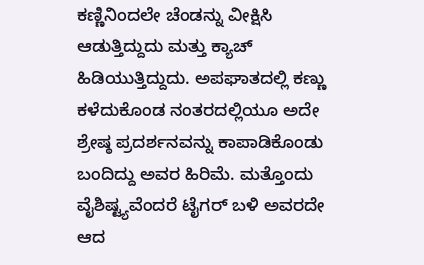ಕಣ್ಣಿನಿಂದಲೇ ಚೆಂಡನ್ನು ವೀಕ್ಷಿಸಿ ಆಡುತ್ತಿದ್ದುದು ಮತ್ತು ಕ್ಯಾಚ್ ಹಿಡಿಯುತ್ತಿದ್ದುದು. ಅಪಘಾತದಲ್ಲಿ ಕಣ್ಣು ಕಳೆದುಕೊಂಡ ನಂತರದಲ್ಲಿಯೂ ಅದೇ ಶ್ರೇಷ್ಠ ಪ್ರದರ್ಶನವನ್ನು ಕಾಪಾಡಿಕೊಂಡು ಬಂದಿದ್ದು ಅವರ ಹಿರಿಮೆ. ಮತ್ತೊಂದು ವೈಶಿಷ್ಟ್ಯವೆಂದರೆ ಟೈಗರ್ ಬಳಿ ಅವರದೇ ಆದ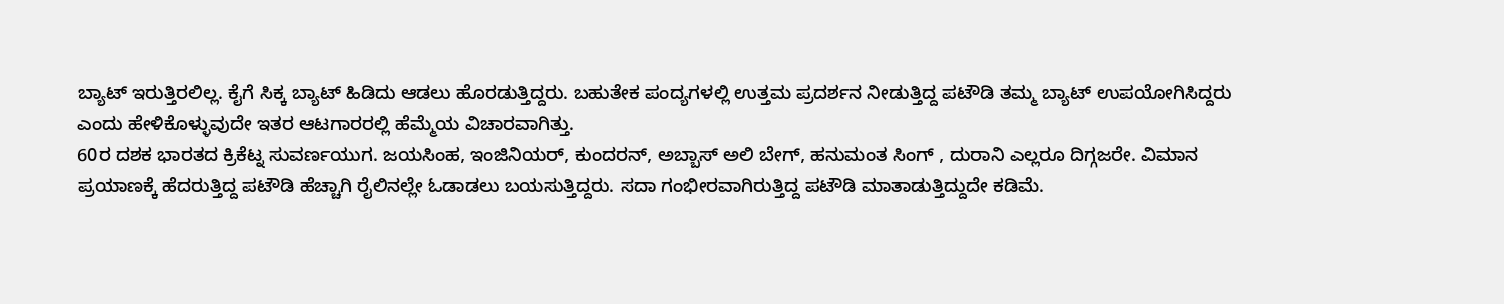ಬ್ಯಾಟ್ ಇರುತ್ತಿರಲಿಲ್ಲ. ಕೈಗೆ ಸಿಕ್ಕ ಬ್ಯಾಟ್ ಹಿಡಿದು ಆಡಲು ಹೊರಡುತ್ತಿದ್ದರು. ಬಹುತೇಕ ಪಂದ್ಯಗಳಲ್ಲಿ ಉತ್ತಮ ಪ್ರದರ್ಶನ ನೀಡುತ್ತಿದ್ದ ಪಟೌಡಿ ತಮ್ಮ ಬ್ಯಾಟ್ ಉಪಯೋಗಿಸಿದ್ದರು ಎಂದು ಹೇಳಿಕೊಳ್ಳುವುದೇ ಇತರ ಆಟಗಾರರಲ್ಲಿ ಹೆಮ್ಮೆಯ ವಿಚಾರವಾಗಿತ್ತು.
60ರ ದಶಕ ಭಾರತದ ಕ್ರಿಕೆಟ್ನ ಸುವರ್ಣಯುಗ. ಜಯಸಿಂಹ, ಇಂಜಿನಿಯರ್, ಕುಂದರನ್, ಅಬ್ಬಾಸ್ ಅಲಿ ಬೇಗ್, ಹನುಮಂತ ಸಿಂಗ್ , ದುರಾನಿ ಎಲ್ಲರೂ ದಿಗ್ಗಜರೇ. ವಿಮಾನ ಪ್ರಯಾಣಕ್ಕೆ ಹೆದರುತ್ತಿದ್ದ ಪಟೌಡಿ ಹೆಚ್ಚಾಗಿ ರೈಲಿನಲ್ಲೇ ಓಡಾಡಲು ಬಯಸುತ್ತಿದ್ದರು. ಸದಾ ಗಂಭೀರವಾಗಿರುತ್ತಿದ್ದ ಪಟೌಡಿ ಮಾತಾಡುತ್ತಿದ್ದುದೇ ಕಡಿಮೆ.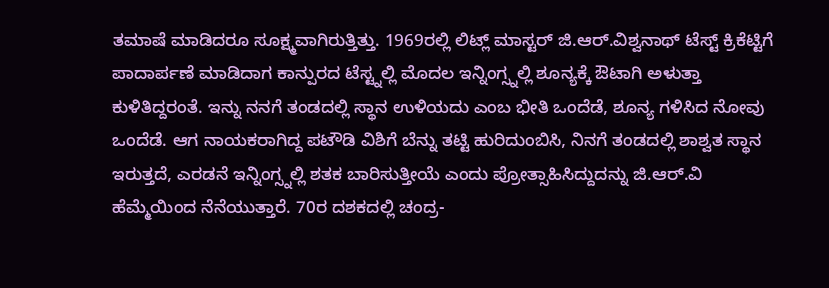ತಮಾಷೆ ಮಾಡಿದರೂ ಸೂಕ್ಷ್ಮವಾಗಿರುತ್ತಿತ್ತು. 1969ರಲ್ಲಿ ಲಿಟ್ಲ್ ಮಾಸ್ಟರ್ ಜಿ.ಆರ್.ವಿಶ್ವನಾಥ್ ಟೆಸ್ಟ್ ಕ್ರಿಕೆಟ್ಟಿಗೆ ಪಾದಾರ್ಪಣೆ ಮಾಡಿದಾಗ ಕಾನ್ಪುರದ ಟೆಸ್ಟ್ನಲ್ಲಿ ಮೊದಲ ಇನ್ನಿಂಗ್ಸ್ನಲ್ಲಿ ಶೂನ್ಯಕ್ಕೆ ಔಟಾಗಿ ಅಳುತ್ತಾ ಕುಳಿತಿದ್ದರಂತೆ. ಇನ್ನು ನನಗೆ ತಂಡದಲ್ಲಿ ಸ್ಥಾನ ಉಳಿಯದು ಎಂಬ ಭೀತಿ ಒಂದೆಡೆ, ಶೂನ್ಯ ಗಳಿಸಿದ ನೋವು ಒಂದೆಡೆ. ಆಗ ನಾಯಕರಾಗಿದ್ದ ಪಟೌಡಿ ವಿಶಿಗೆ ಬೆನ್ನು ತಟ್ಟಿ ಹುರಿದುಂಬಿಸಿ, ನಿನಗೆ ತಂಡದಲ್ಲಿ ಶಾಶ್ವತ ಸ್ಥಾನ ಇರುತ್ತದೆ, ಎರಡನೆ ಇನ್ನಿಂಗ್ಸ್ನಲ್ಲಿ ಶತಕ ಬಾರಿಸುತ್ತೀಯೆ ಎಂದು ಪ್ರೋತ್ಸಾಹಿಸಿದ್ದುದನ್ನು ಜಿ.ಆರ್.ವಿ ಹೆಮ್ಮೆಯಿಂದ ನೆನೆಯುತ್ತಾರೆ. 70ರ ದಶಕದಲ್ಲಿ ಚಂದ್ರ-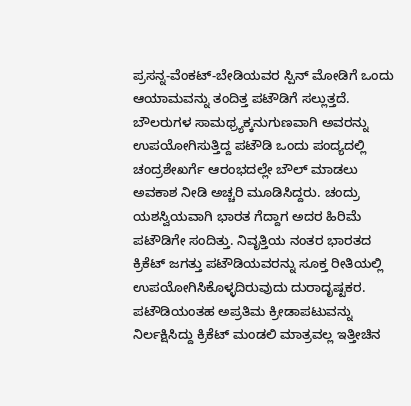ಪ್ರಸನ್ನ-ವೆಂಕಟ್-ಬೇಡಿಯವರ ಸ್ಪಿನ್ ಮೋಡಿಗೆ ಒಂದು ಆಯಾಮವನ್ನು ತಂದಿತ್ತ ಪಟೌಡಿಗೆ ಸಲ್ಲುತ್ತದೆ. ಬೌಲರುಗಳ ಸಾಮಥ್ರ್ಯಕ್ಕನುಗುಣವಾಗಿ ಅವರನ್ನು ಉಪಯೋಗಿಸುತ್ತಿದ್ದ ಪಟೌಡಿ ಒಂದು ಪಂದ್ಯದಲ್ಲಿ ಚಂದ್ರಶೇಖರ್ಗೆ ಆರಂಭದಲ್ಲೇ ಬೌಲ್ ಮಾಡಲು ಅವಕಾಶ ನೀಡಿ ಅಚ್ಚರಿ ಮೂಡಿಸಿದ್ದರು. ಚಂದ್ರು ಯಶಸ್ವಿಯವಾಗಿ ಭಾರತ ಗೆದ್ದಾಗ ಅದರ ಹಿರಿಮೆ ಪಟೌಡಿಗೇ ಸಂದಿತ್ತು. ನಿವೃತ್ತಿಯ ನಂತರ ಭಾರತದ ಕ್ರಿಕೆಟ್ ಜಗತ್ತು ಪಟೌಡಿಯವರನ್ನು ಸೂಕ್ತ ರೀತಿಯಲ್ಲಿ ಉಪಯೋಗಿಸಿಕೊಳ್ಳದಿರುವುದು ದುರಾದೃಷ್ಟಕರ. ಪಟೌಡಿಯಂತಹ ಅಪ್ರತಿಮ ಕ್ರೀಡಾಪಟುವನ್ನು ನಿರ್ಲಕ್ಷಿಸಿದ್ದು ಕ್ರಿಕೆಟ್ ಮಂಡಲಿ ಮಾತ್ರವಲ್ಲ ಇತ್ತೀಚಿನ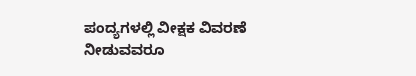ಪಂದ್ಯಗಳಲ್ಲಿ ವೀಕ್ಷಕ ವಿವರಣೆ ನೀಡುವವರೂ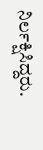ನಿರ್ಲಕ್ಷಿಸಿದ್ದರು.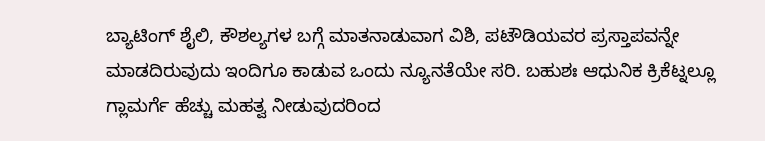ಬ್ಯಾಟಿಂಗ್ ಶೈಲಿ, ಕೌಶಲ್ಯಗಳ ಬಗ್ಗೆ ಮಾತನಾಡುವಾಗ ವಿಶಿ, ಪಟೌಡಿಯವರ ಪ್ರಸ್ತಾಪವನ್ನೇ ಮಾಡದಿರುವುದು ಇಂದಿಗೂ ಕಾಡುವ ಒಂದು ನ್ಯೂನತೆಯೇ ಸರಿ. ಬಹುಶಃ ಆಧುನಿಕ ಕ್ರಿಕೆಟ್ನಲ್ಲೂ ಗ್ಲಾಮರ್ಗೆ ಹೆಚ್ಚು ಮಹತ್ವ ನೀಡುವುದರಿಂದ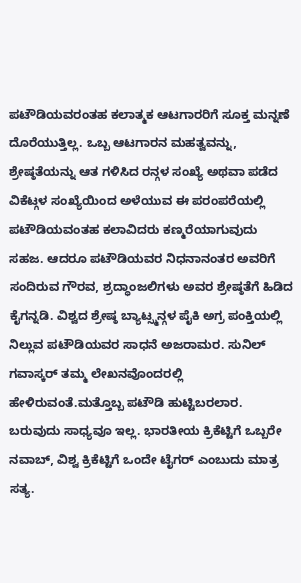ಪಟೌಡಿಯವರಂತಹ ಕಲಾತ್ಮಕ ಆಟಗಾರರಿಗೆ ಸೂಕ್ತ ಮನ್ನಣೆ ದೊರೆಯುತ್ತಿಲ್ಲ. ಒಬ್ಬ ಆಟಗಾರನ ಮಹತ್ವವನ್ನು, ಶ್ರೇಷ್ಠತೆಯನ್ನು ಆತ ಗಳಿಸಿದ ರನ್ಗಳ ಸಂಖ್ಯೆ ಅಥವಾ ಪಡೆದ ವಿಕೆಟ್ಗಳ ಸಂಖ್ಯೆಯಿಂದ ಅಳೆಯುವ ಈ ಪರಂಪರೆಯಲ್ಲಿ ಪಟೌಡಿಯವಂತಹ ಕಲಾವಿದರು ಕಣ್ಮರೆಯಾಗುವುದು ಸಹಜ. ಆದರೂ ಪಟೌಡಿಯವರ ನಿಧನಾನಂತರ ಅವರಿಗೆ ಸಂದಿರುವ ಗೌರವ, ಶ್ರದ್ಧಾಂಜಲಿಗಳು ಅವರ ಶ್ರೇಷ್ಠತೆಗೆ ಹಿಡಿದ ಕೈಗನ್ನಡಿ. ವಿಶ್ವದ ಶ್ರೇಷ್ಠ ಬ್ಯಾಟ್ಸ್ಮನ್ಗಳ ಪೈಕಿ ಅಗ್ರ ಪಂಕ್ತಿಯಲ್ಲಿ ನಿಲ್ಲುವ ಪಟೌಡಿಯವರ ಸಾಧನೆ ಅಜರಾಮರ. ಸುನಿಲ್ ಗವಾಸ್ಕರ್ ತಮ್ಮ ಲೇಖನವೊಂದರಲ್ಲಿ ಹೇಳಿರುವಂತೆ.ಮತ್ತೊಬ್ಬ ಪಟೌಡಿ ಹುಟ್ಟಿಬರಲಾರ. ಬರುವುದು ಸಾಧ್ಯವೂ ಇಲ್ಲ. ಭಾರತೀಯ ಕ್ರಿಕೆಟ್ಟಿಗೆ ಒಬ್ಬರೇ ನವಾಬ್, ವಿಶ್ವ ಕ್ರಿಕೆಟ್ಟಿಗೆ ಒಂದೇ ಟೈಗರ್ ಎಂಬುದು ಮಾತ್ರ ಸತ್ಯ.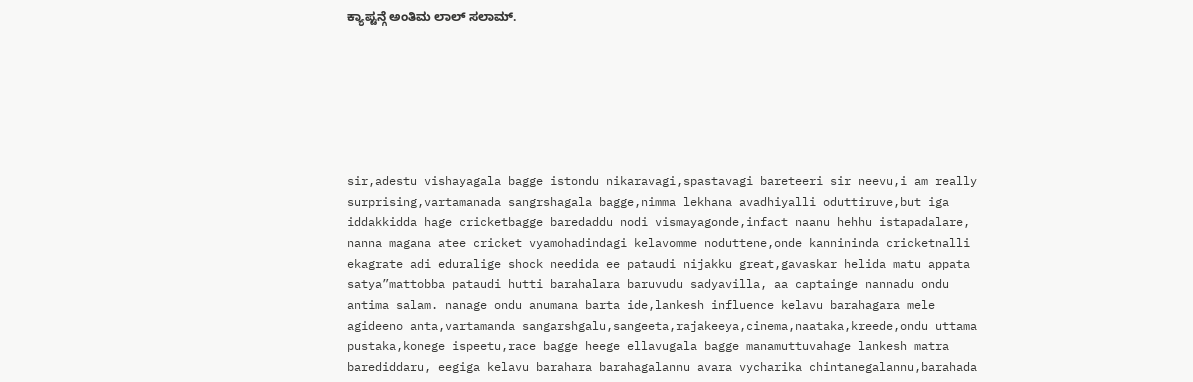ಕ್ಯಾಪ್ಟನ್ಗೆ ಅಂತಿಮ ಲಾಲ್ ಸಲಾಮ್.







sir,adestu vishayagala bagge istondu nikaravagi,spastavagi bareteeri sir neevu,i am really surprising,vartamanada sangrshagala bagge,nimma lekhana avadhiyalli oduttiruve,but iga iddakkidda hage cricketbagge baredaddu nodi vismayagonde,infact naanu hehhu istapadalare, nanna magana atee cricket vyamohadindagi kelavomme noduttene,onde kannininda cricketnalli ekagrate adi eduralige shock needida ee pataudi nijakku great,gavaskar helida matu appata satya”mattobba pataudi hutti barahalara baruvudu sadyavilla, aa captainge nannadu ondu antima salam. nanage ondu anumana barta ide,lankesh influence kelavu barahagara mele agideeno anta,vartamanda sangarshgalu,sangeeta,rajakeeya,cinema,naataka,kreede,ondu uttama pustaka,konege ispeetu,race bagge heege ellavugala bagge manamuttuvahage lankesh matra barediddaru, eegiga kelavu barahara barahagalannu avara vycharika chintanegalannu,barahada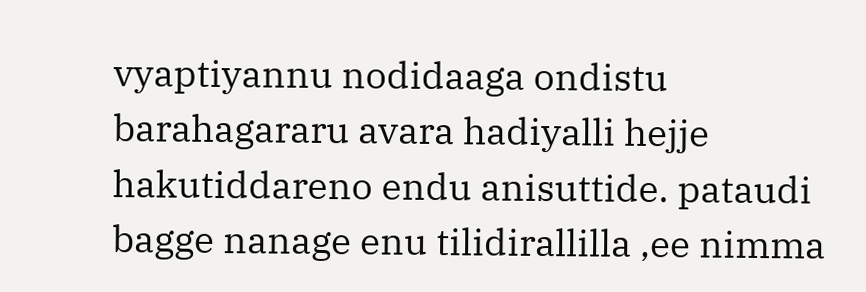vyaptiyannu nodidaaga ondistu barahagararu avara hadiyalli hejje hakutiddareno endu anisuttide. pataudi bagge nanage enu tilidirallilla ,ee nimma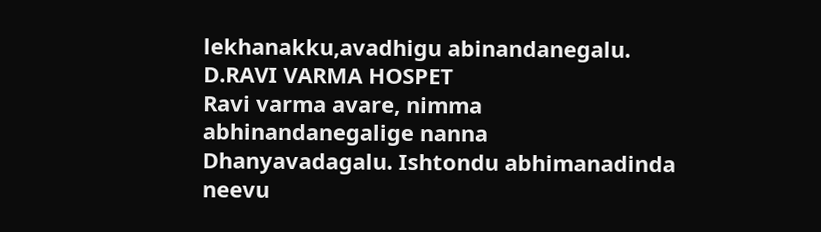lekhanakku,avadhigu abinandanegalu.
D.RAVI VARMA HOSPET
Ravi varma avare, nimma abhinandanegalige nanna Dhanyavadagalu. Ishtondu abhimanadinda neevu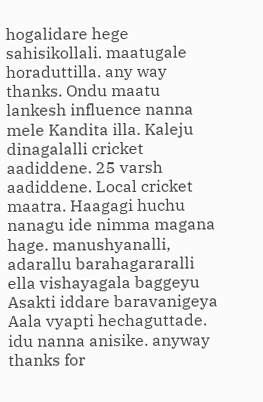hogalidare hege sahisikollali. maatugale horaduttilla. any way thanks. Ondu maatu lankesh influence nanna mele Kandita illa. Kaleju dinagalalli cricket aadiddene. 25 varsh aadiddene. Local cricket maatra. Haagagi huchu nanagu ide nimma magana hage. manushyanalli, adarallu barahagararalli ella vishayagala baggeyu Asakti iddare baravanigeya Aala vyapti hechaguttade. idu nanna anisike. anyway thanks for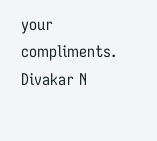your compliments.
Divakar N